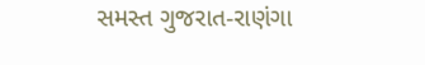સમસ્ત ગુજરાત-રાણંગા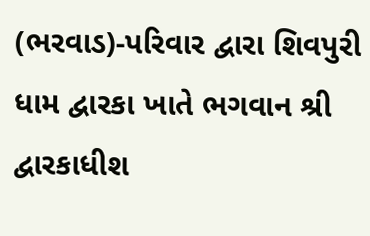(ભરવાડ)-પરિવાર દ્વારા શિવપુરી ધામ દ્વારકા ખાતે ભગવાન શ્રી દ્વારકાધીશ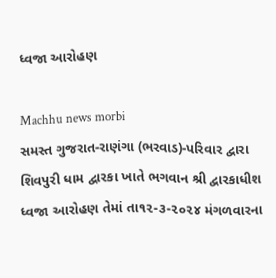ધ્વજા આરોહણ

Machhu news morbi
સમસ્ત ગુજરાત-રાણંગા (ભરવાડ)-પરિવાર દ્વારા શિવપુરી ધામ દ્વારકા ખાતે ભગવાન શ્રી દ્વારકાધીશ ધ્વજા આરોહણ તેમાં તા૧૨-૩-૨૦૨૪ મંગળવારના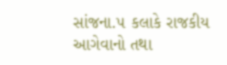સાંજના.૫ કલાકે રાજકીય આગેવાનો તથા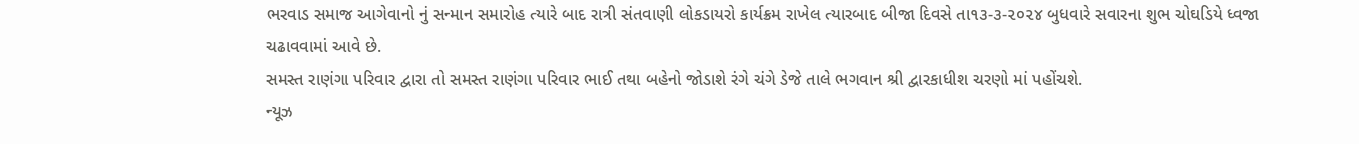ભરવાડ સમાજ આગેવાનો નું સન્માન સમારોહ ત્યારે બાદ રાત્રી સંતવાણી લોકડાયરો કાર્યક્રમ રાખેલ ત્યારબાદ બીજા દિવસે તા૧૩-૩-૨૦૨૪ બુધવારે સવારના શુભ ચોઘડિયે ધ્વજા ચઢાવવામાં આવે છે.
સમસ્ત રાણંગા પરિવાર દ્વારા તો સમસ્ત રાણંગા પરિવાર ભાઈ તથા બહેનો જોડાશે રંગે ચંગે ડેજે તાલે ભગવાન શ્રી દ્વારકાધીશ ચરણો માં પહોંચશે.
ન્યૂઝ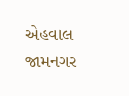એહવાલ જામનગર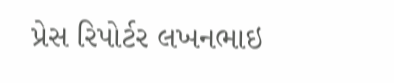પ્રેસ રિપોર્ટર લખનભાઇ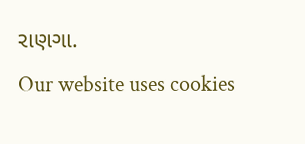રાણગા.
Our website uses cookies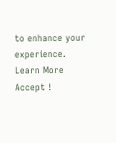to enhance your experience. Learn More
Accept !